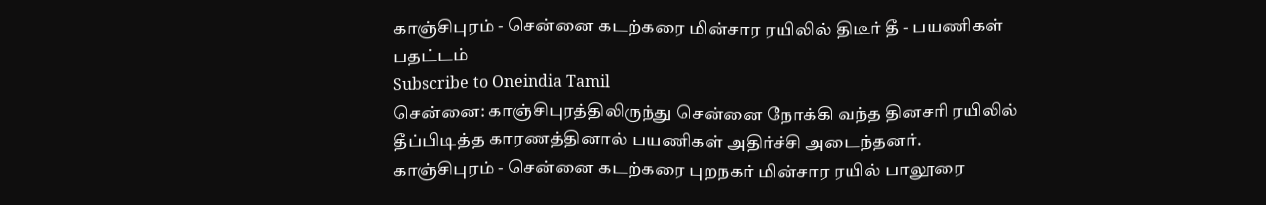காஞ்சிபுரம் - சென்னை கடற்கரை மின்சார ரயிலில் திடீர் தீ - பயணிகள் பதட்டம்
Subscribe to Oneindia Tamil
சென்னை: காஞ்சிபுரத்திலிருந்து சென்னை நோக்கி வந்த தினசரி ரயிலில் தீப்பிடித்த காரணத்தினால் பயணிகள் அதிர்ச்சி அடைந்தனர்.
காஞ்சிபுரம் - சென்னை கடற்கரை புறநகர் மின்சார ரயில் பாலூரை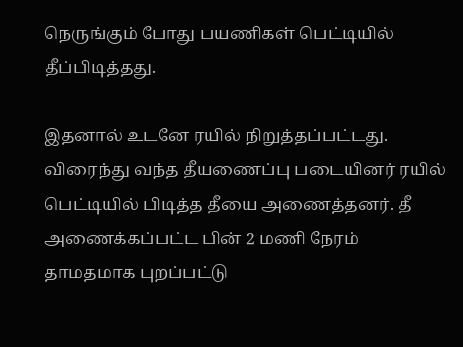நெருங்கும் போது பயணிகள் பெட்டியில் தீப்பிடித்தது.

இதனால் உடனே ரயில் நிறுத்தப்பட்டது. விரைந்து வந்த தீயணைப்பு படையினர் ரயில் பெட்டியில் பிடித்த தீயை அணைத்தனர். தீ அணைக்கப்பட்ட பின் 2 மணி நேரம் தாமதமாக புறப்பட்டு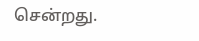சென்றது.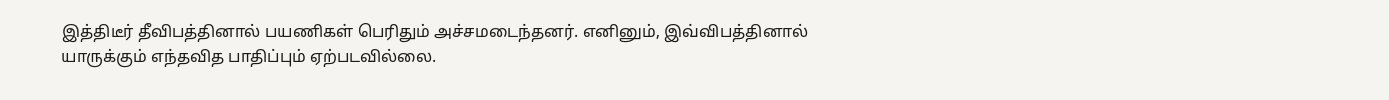இத்திடீர் தீவிபத்தினால் பயணிகள் பெரிதும் அச்சமடைந்தனர். எனினும், இவ்விபத்தினால் யாருக்கும் எந்தவித பாதிப்பும் ஏற்படவில்லை.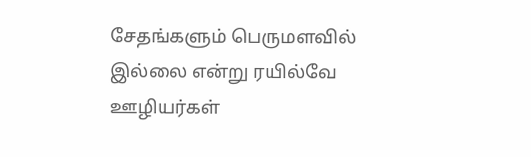சேதங்களும் பெருமளவில் இல்லை என்று ரயில்வே ஊழியர்கள்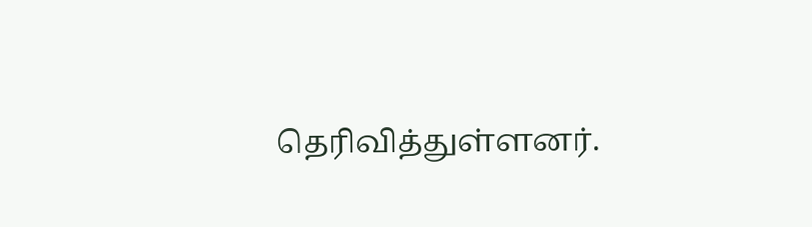தெரிவித்துள்ளனர்.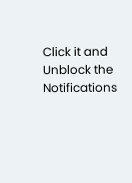Click it and Unblock the Notifications